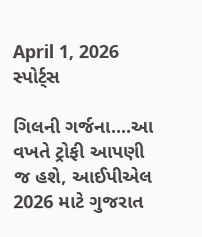April 1, 2026
સ્પોર્ટ્સ

ગિલની ગર્જના....આ વખતે ટ્રોફી આપણી જ હશે, આઈપીએલ 2026 માટે ગુજરાત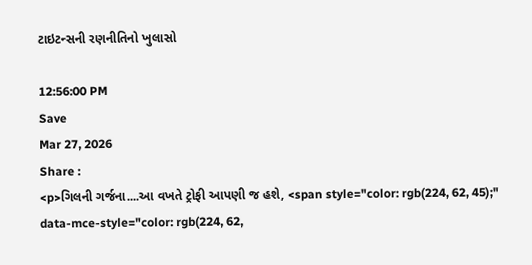ટાઇટન્સની રણનીતિનો ખુલાસો

12:56:00 PM
Save
Mar 27, 2026
Share :
<p>ગિલની ગર્જના....આ વખતે ટ્રોફી આપણી જ હશે, <span style="color: rgb(224, 62, 45);" data-mce-style="color: rgb(224, 62,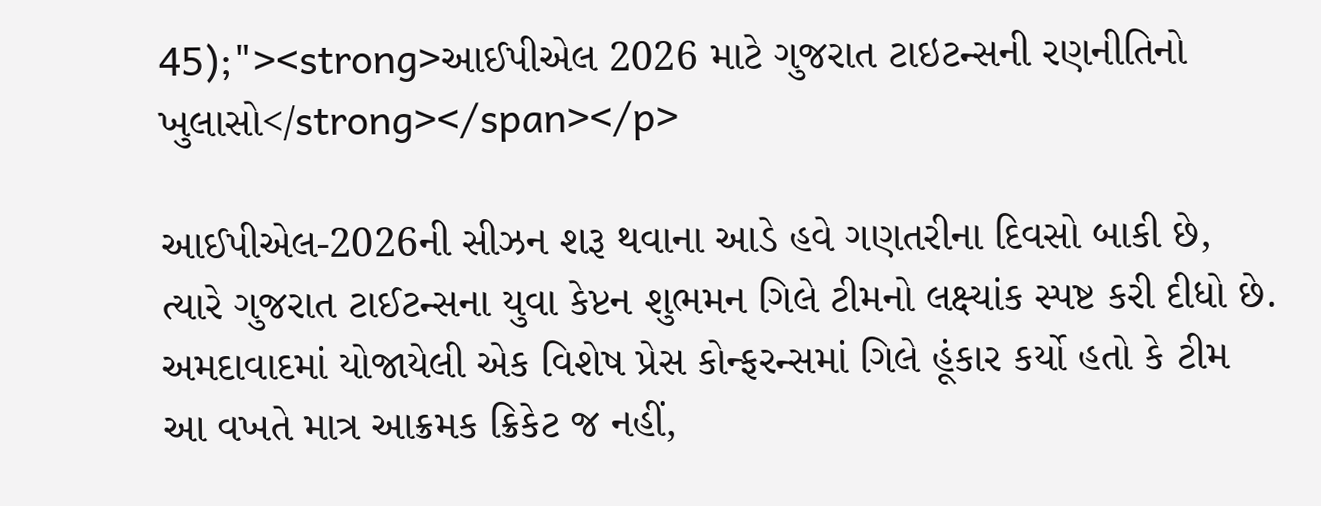45);"><strong>આઈપીએલ 2026 માટે ગુજરાત ટાઇટન્સની રણનીતિનો ખુલાસો</strong></span></p>

આઈપીએલ-2026ની સીઝન શરૂ થવાના આડે હવે ગણતરીના દિવસો બાકી છે, ત્યારે ગુજરાત ટાઈટન્સના યુવા કેપ્ટન શુભમન ગિલે ટીમનો લક્ષ્યાંક સ્પષ્ટ કરી દીધો છે. અમદાવાદમાં યોજાયેલી એક વિશેષ પ્રેસ કોન્ફરન્સમાં ગિલે હૂંકાર કર્યો હતો કે ટીમ આ વખતે માત્ર આક્રમક ક્રિકેટ જ નહીં,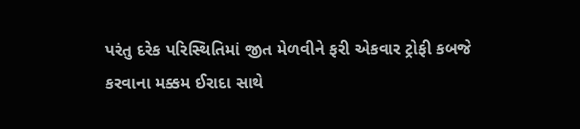પરંતુ દરેક પરિસ્થિતિમાં જીત મેળવીને ફરી એકવાર ટ્રોફી કબજે કરવાના મક્કમ ઈરાદા સાથે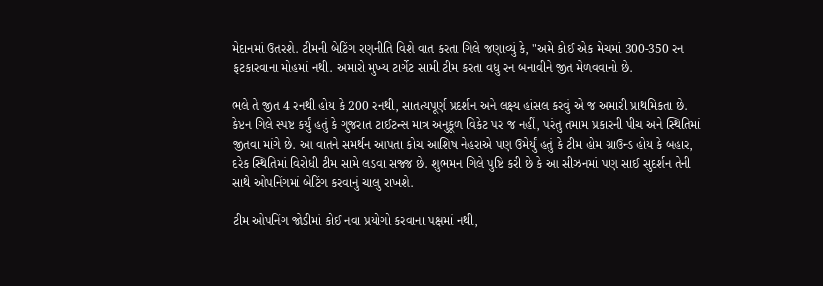મેદાનમાં ઉતરશે. ટીમની બેટિંગ રણનીતિ વિશે વાત કરતા ગિલે જણાવ્યું કે, "અમે કોઈ એક મેચમાં 300-350 રન ફટકારવાના મોહમાં નથી. અમારો મુખ્ય ટાર્ગેટ સામી ટીમ કરતા વધુ રન બનાવીને જીત મેળવવાનો છે.

ભલે તે જીત 4 રનથી હોય કે 200 રનથી, સાતત્યપૂર્ણ પ્રદર્શન અને લક્ષ્ય હાંસલ કરવું એ જ અમારી પ્રાથમિકતા છે. કેપ્ટન ગિલે સ્પષ્ટ કર્યું હતું કે ગુજરાત ટાઈટન્સ માત્ર અનુકૂળ વિકેટ પર જ નહીં, પરંતુ તમામ પ્રકારની પીચ અને સ્થિતિમાં જીતવા માંગે છે. આ વાતને સમર્થન આપતા કોચ આશિષ નેહરાએ પણ ઉમેર્યું હતું કે ટીમ હોમ ગ્રાઉન્ડ હોય કે બહાર, દરેક સ્થિતિમાં વિરોધી ટીમ સામે લડવા સજ્જ છે. શુભમન ગિલે પુષ્ટિ કરી છે કે આ સીઝનમાં પણ સાઈ સુદર્શન તેની સાથે ઓપનિંગમાં બેટિંગ કરવાનું ચાલુ રાખશે.

ટીમ ઓપનિંગ જોડીમાં કોઈ નવા પ્રયોગો કરવાના પક્ષમાં નથી,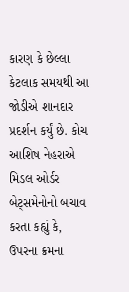કારણ કે છેલ્લા કેટલાક સમયથી આ જોડીએ શાનદાર પ્રદર્શન કર્યું છે. કોચ આશિષ નેહરાએ મિડલ ઓર્ડર બેટ્સમેનોનો બચાવ કરતા કહ્યું કે, ઉપરના ક્રમના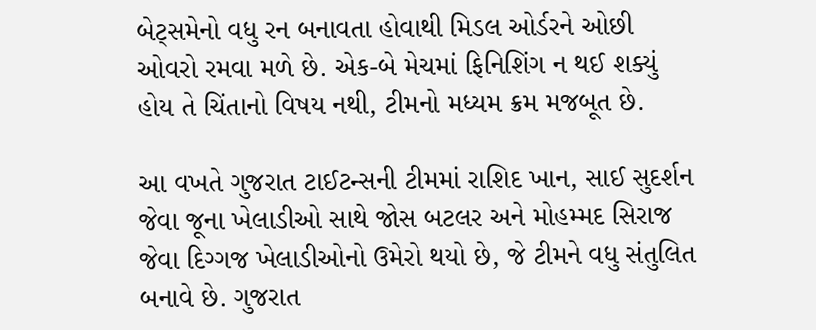બેટ્સમેનો વધુ રન બનાવતા હોવાથી મિડલ ઓર્ડરને ઓછી ઓવરો રમવા મળે છે. એક-બે મેચમાં ફિનિશિંગ ન થઈ શક્યું હોય તે ચિંતાનો વિષય નથી, ટીમનો મધ્યમ ક્રમ મજબૂત છે.

આ વખતે ગુજરાત ટાઈટન્સની ટીમમાં રાશિદ ખાન, સાઈ સુદર્શન જેવા જૂના ખેલાડીઓ સાથે જોસ બટલર અને મોહમ્મદ સિરાજ જેવા દિગ્ગજ ખેલાડીઓનો ઉમેરો થયો છે, જે ટીમને વધુ સંતુલિત બનાવે છે. ગુજરાત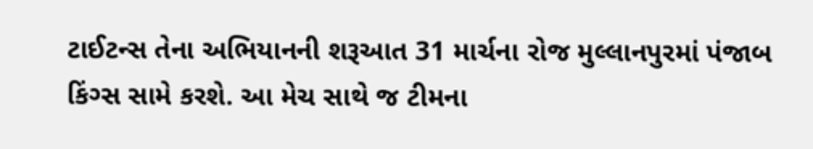ટાઈટન્સ તેના અભિયાનની શરૂઆત 31 માર્ચના રોજ મુલ્લાનપુરમાં પંજાબ કિંગ્સ સામે કરશે. આ મેચ સાથે જ ટીમના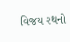વિજય રથનો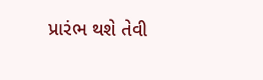પ્રારંભ થશે તેવી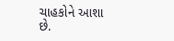ચાહકોને આશા છે.